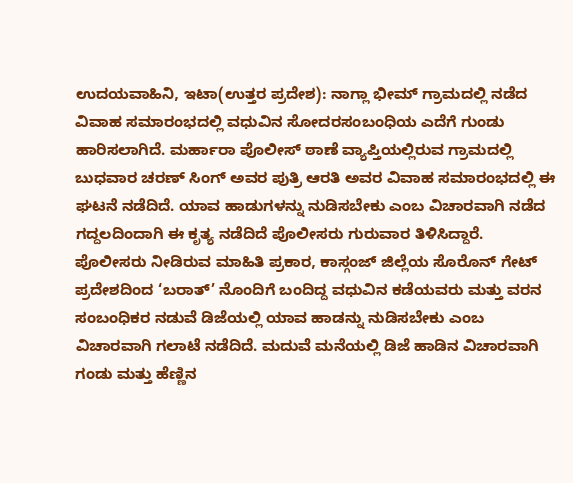ಉದಯವಾಹಿನಿ, ಇಟಾ(ಉತ್ತರ ಪ್ರದೇಶ): ನಾಗ್ಲಾ ಭೀಮ್ ಗ್ರಾಮದಲ್ಲಿ ನಡೆದ ವಿವಾಹ ಸಮಾರಂಭದಲ್ಲಿ ವಧುವಿನ ಸೋದರಸಂಬಂಧಿಯ ಎದೆಗೆ ಗುಂಡು ಹಾರಿಸಲಾಗಿದೆ. ಮರ್ಹಾರಾ ಪೊಲೀಸ್ ಠಾಣೆ ವ್ಯಾಪ್ತಿಯಲ್ಲಿರುವ ಗ್ರಾಮದಲ್ಲಿ ಬುಧವಾರ ಚರಣ್ ಸಿಂಗ್ ಅವರ ಪುತ್ರಿ ಆರತಿ ಅವರ ವಿವಾಹ ಸಮಾರಂಭದಲ್ಲಿ ಈ ಘಟನೆ ನಡೆದಿದೆ. ಯಾವ ಹಾಡುಗಳನ್ನು ನುಡಿಸಬೇಕು ಎಂಬ ವಿಚಾರವಾಗಿ ನಡೆದ ಗದ್ದಲದಿಂದಾಗಿ ಈ ಕೃತ್ಯ ನಡೆದಿದೆ ಪೊಲೀಸರು ಗುರುವಾರ ತಿಳಿಸಿದ್ದಾರೆ.
ಪೊಲೀಸರು ನೀಡಿರುವ ಮಾಹಿತಿ ಪ್ರಕಾರ, ಕಾಸ್ಗಂಜ್ ಜಿಲ್ಲೆಯ ಸೊರೊನ್ ಗೇಟ್ ಪ್ರದೇಶದಿಂದ ‘ಬರಾತ್’ ನೊಂದಿಗೆ ಬಂದಿದ್ದ ವಧುವಿನ ಕಡೆಯವರು ಮತ್ತು ವರನ ಸಂಬಂಧಿಕರ ನಡುವೆ ಡಿಜೆಯಲ್ಲಿ ಯಾವ ಹಾಡನ್ನು ನುಡಿಸಬೇಕು ಎಂಬ ವಿಚಾರವಾಗಿ ಗಲಾಟೆ ನಡೆದಿದೆ. ಮದುವೆ ಮನೆಯಲ್ಲಿ ಡಿಜೆ ಹಾಡಿನ ವಿಚಾರವಾಗಿ ಗಂಡು ಮತ್ತು ಹೆಣ್ಣಿನ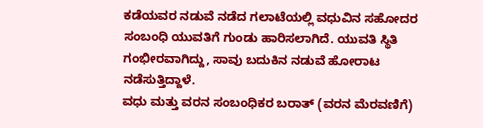ಕಡೆಯವರ ನಡುವೆ ನಡೆದ ಗಲಾಟೆಯಲ್ಲಿ ವಧುವಿನ ಸಹೋದರ ಸಂಬಂಧಿ ಯುವತಿಗೆ ಗುಂಡು ಹಾರಿಸಲಾಗಿದೆ. ಯುವತಿ ಸ್ಥಿತಿ ಗಂಭೀರವಾಗಿದ್ದು, ಸಾವು ಬದುಕಿನ ನಡುವೆ ಹೋರಾಟ ನಡೆಸುತ್ತಿದ್ದಾಳೆ.
ವಧು ಮತ್ತು ವರನ ಸಂಬಂಧಿಕರ ಬರಾತ್ (ವರನ ಮೆರವಣಿಗೆ)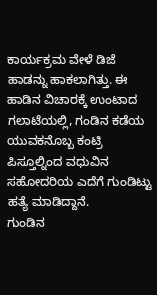ಕಾರ್ಯಕ್ರಮ ವೇಳೆ ಡಿಜೆ ಹಾಡನ್ನು ಹಾಕಲಾಗಿತ್ತು. ಈ ಹಾಡಿನ ವಿಚಾರಕ್ಕೆ ಉಂಟಾದ ಗಲಾಟೆಯಲ್ಲಿ, ಗಂಡಿನ ಕಡೆಯ ಯುವಕನೊಬ್ಬ ಕಂಟ್ರಿ ಪಿಸ್ತೂಲ್ನಿಂದ ವಧುವಿನ ಸಹೋದರಿಯ ಎದೆಗೆ ಗುಂಡಿಟ್ಟು ಹತ್ಯೆ ಮಾಡಿದ್ದಾನೆ.
ಗುಂಡಿನ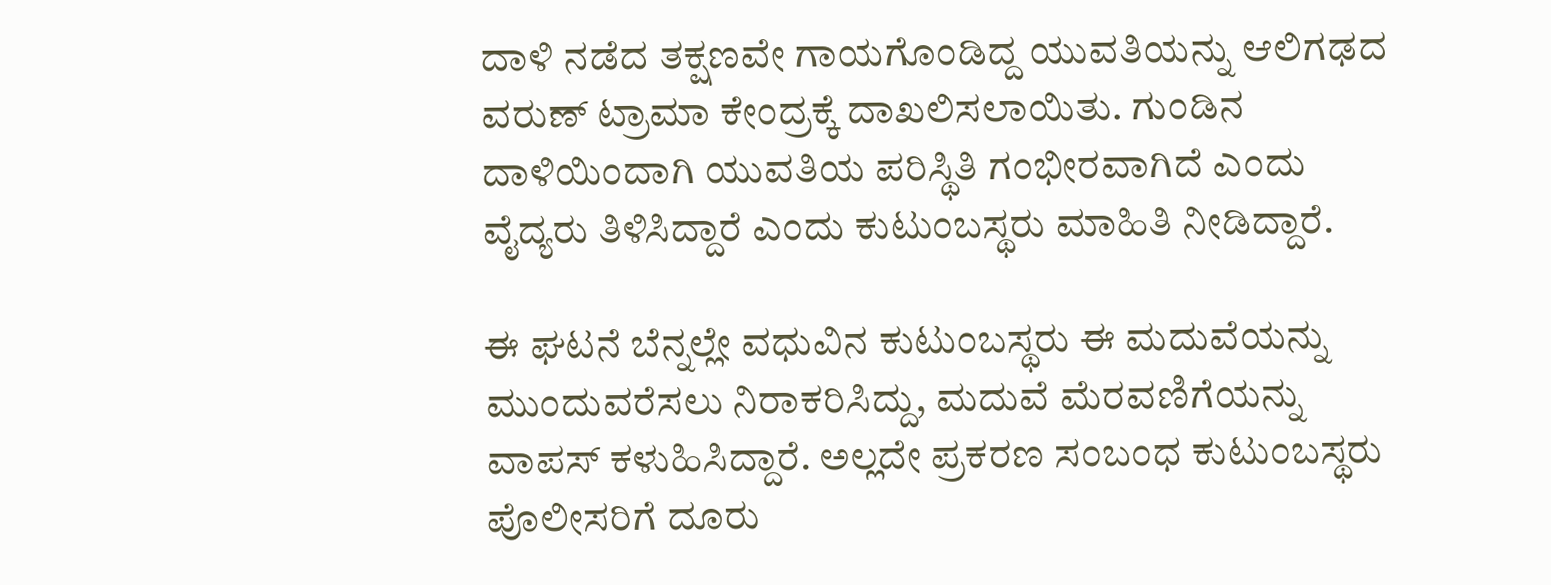ದಾಳಿ ನಡೆದ ತಕ್ಷಣವೇ ಗಾಯಗೊಂಡಿದ್ದ ಯುವತಿಯನ್ನು ಆಲಿಗಢದ ವರುಣ್ ಟ್ರಾಮಾ ಕೇಂದ್ರಕ್ಕೆ ದಾಖಲಿಸಲಾಯಿತು. ಗುಂಡಿನ ದಾಳಿಯಿಂದಾಗಿ ಯುವತಿಯ ಪರಿಸ್ಥಿತಿ ಗಂಭೀರವಾಗಿದೆ ಎಂದು ವೈದ್ಯರು ತಿಳಿಸಿದ್ದಾರೆ ಎಂದು ಕುಟುಂಬಸ್ಥರು ಮಾಹಿತಿ ನೀಡಿದ್ದಾರೆ.

ಈ ಘಟನೆ ಬೆನ್ನಲ್ಲೇ ವಧುವಿನ ಕುಟುಂಬಸ್ಥರು ಈ ಮದುವೆಯನ್ನು ಮುಂದುವರೆಸಲು ನಿರಾಕರಿಸಿದ್ದು, ಮದುವೆ ಮೆರವಣಿಗೆಯನ್ನು ವಾಪಸ್ ಕಳುಹಿಸಿದ್ದಾರೆ. ಅಲ್ಲದೇ ಪ್ರಕರಣ ಸಂಬಂಧ ಕುಟುಂಬಸ್ಥರು ಪೊಲೀಸರಿಗೆ ದೂರು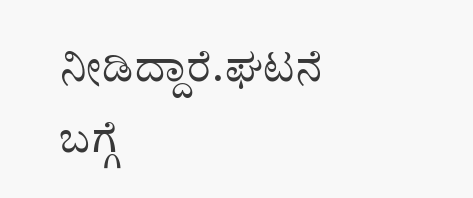ನೀಡಿದ್ದಾರೆ.ಘಟನೆ ಬಗ್ಗೆ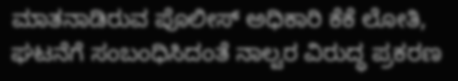ಮಾತನಾಡಿರುವ ಪೊಲೀಸ್ ಅಧಿಕಾರಿ ಕೆಕೆ ಲೋತಿ, ಘಟನೆಗೆ ಸಂಬಂಧಿಸಿದಂತೆ ನಾಲ್ವರ ವಿರುದ್ಧ ಪ್ರಕರಣ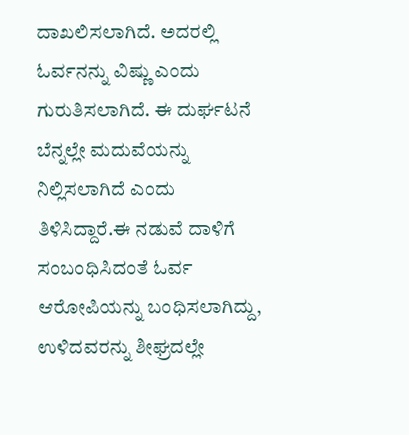ದಾಖಲಿಸಲಾಗಿದೆ. ಅದರಲ್ಲಿ ಓರ್ವನನ್ನು ವಿಷ್ಣು ಎಂದು ಗುರುತಿಸಲಾಗಿದೆ. ಈ ದುರ್ಘಟನೆ ಬೆನ್ನಲ್ಲೇ ಮದುವೆಯನ್ನು ನಿಲ್ಲಿಸಲಾಗಿದೆ ಎಂದು ತಿಳಿಸಿದ್ದಾರೆ.ಈ ನಡುವೆ ದಾಳಿಗೆ ಸಂಬಂಧಿಸಿದಂತೆ ಓರ್ವ ಆರೋಪಿಯನ್ನು ಬಂಧಿಸಲಾಗಿದ್ದು, ಉಳಿದವರನ್ನು ಶೀಘ್ರದಲ್ಲೇ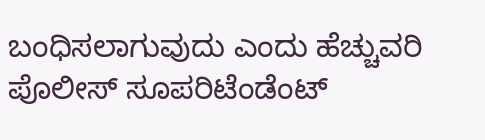ಬಂಧಿಸಲಾಗುವುದು ಎಂದು ಹೆಚ್ಚುವರಿ ಪೊಲೀಸ್ ಸೂಪರಿಟೆಂಡೆಂಟ್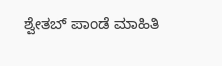ಶ್ವೇತಬ್ ಪಾಂಡೆ ಮಾಹಿತಿ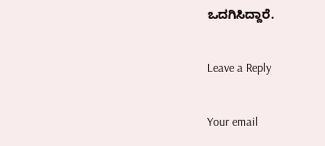ಒದಗಿಸಿದ್ದಾರೆ.

Leave a Reply

Your email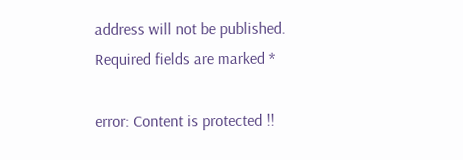address will not be published. Required fields are marked *

error: Content is protected !!